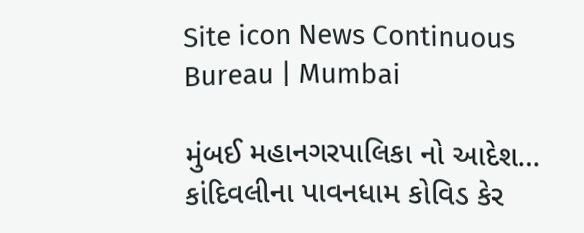Site icon News Continuous Bureau | Mumbai

મુંબઈ મહાનગરપાલિકા નો આદેશ… કાંદિવલીના પાવનધામ કોવિડ કેર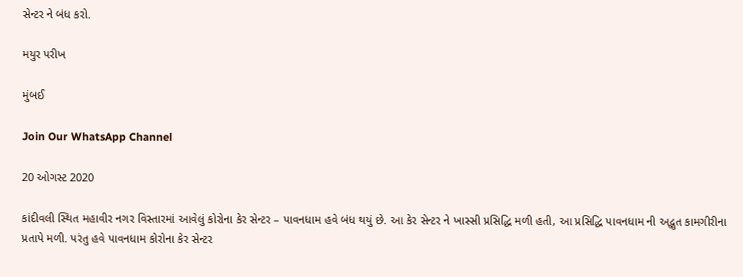સેન્ટર ને બંધ કરો.

મયુર પરીખ

મુંબઈ

Join Our WhatsApp Channel

20 ઓગસ્ટ 2020

કાંદીવલી સ્થિત મહાવીર નગર વિસ્તારમાં આવેલું કોરોના કેર સેન્ટર – પાવનધામ હવે બંધ થયું છે. આ કેર સેન્ટર ને ખાસ્સી પ્રસિદ્ધિ મળી હતી, આ પ્રસિદ્ધિ પાવનધામ ની અદ્ભુત કામગીરીના પ્રતાપે મળી. પરંતુ હવે પાવનધામ કોરોના કેર સેન્ટર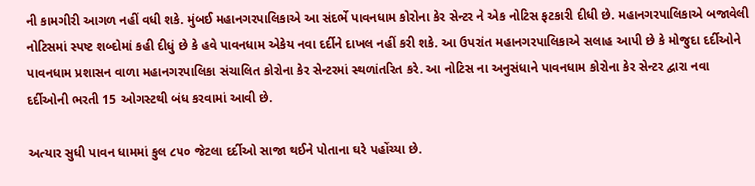ની કામગીરી આગળ નહીં વધી શકે. મુંબઈ મહાનગરપાલિકાએ આ સંદર્ભે પાવનધામ કોરોના કેર સેન્ટર ને એક નોટિસ ફટકારી દીધી છે. મહાનગરપાલિકાએ બજાવેલી નોટિસમાં સ્પષ્ટ શબ્દોમાં કહી દીધું છે કે હવે પાવનધામ એકેય નવા દર્દીને દાખલ નહીં કરી શકે. આ ઉપરાંત મહાનગરપાલિકાએ સલાહ આપી છે કે મોજુદા દર્દીઓને પાવનધામ પ્રશાસન વાળા મહાનગરપાલિકા સંચાલિત કોરોના કેર સેન્ટરમાં સ્થળાંતરિત કરે. આ નોટિસ ના અનુસંધાને પાવનધામ કોરોના કેર સેન્ટર દ્વારા નવા દર્દીઓની ભરતી 15 ઓગસ્ટથી બંધ કરવામાં આવી છે.

અત્યાર સુધી પાવન ધામમાં કુલ ૮૫૦ જેટલા દર્દીઓ સાજા થઈને પોતાના ઘરે પહોંચ્યા છે.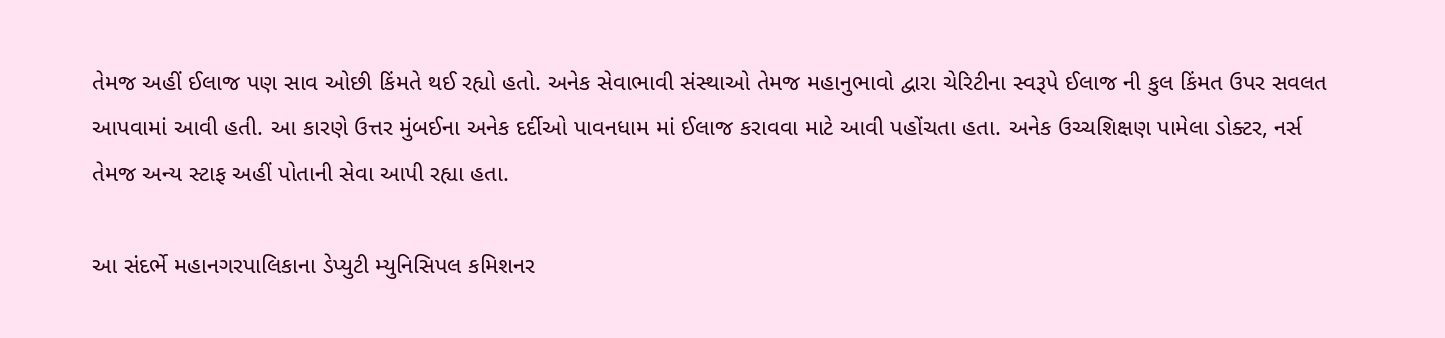તેમજ અહીં ઈલાજ પણ સાવ ઓછી કિંમતે થઈ રહ્યો હતો. અનેક સેવાભાવી સંસ્થાઓ તેમજ મહાનુભાવો દ્વારા ચેરિટીના સ્વરૂપે ઈલાજ ની કુલ કિંમત ઉપર સવલત આપવામાં આવી હતી. આ કારણે ઉત્તર મુંબઈના અનેક દર્દીઓ પાવનધામ માં ઈલાજ કરાવવા માટે આવી પહોંચતા હતા. અનેક ઉચ્ચશિક્ષણ પામેલા ડોક્ટર, નર્સ તેમજ અન્ય સ્ટાફ અહીં પોતાની સેવા આપી રહ્યા હતા.

આ સંદર્ભે મહાનગરપાલિકાના ડેપ્યુટી મ્યુનિસિપલ કમિશનર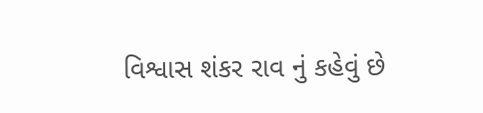વિશ્વાસ શંકર રાવ નું કહેવું છે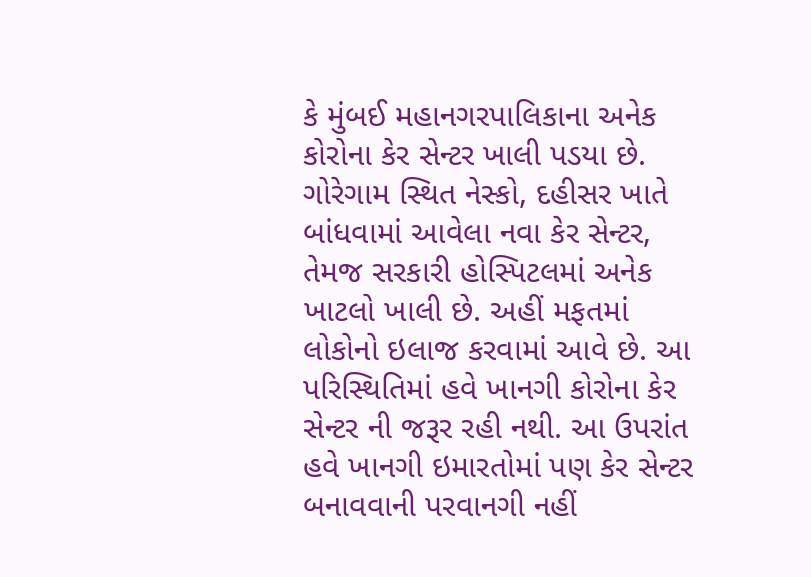કે મુંબઈ મહાનગરપાલિકાના અનેક કોરોના કેર સેન્ટર ખાલી પડયા છે. ગોરેગામ સ્થિત નેસ્કો, દહીસર ખાતે બાંધવામાં આવેલા નવા કેર સેન્ટર, તેમજ સરકારી હોસ્પિટલમાં અનેક ખાટલો ખાલી છે. અહીં મફતમાં લોકોનો ઇલાજ કરવામાં આવે છે. આ પરિસ્થિતિમાં હવે ખાનગી કોરોના કેર સેન્ટર ની જરૂર રહી નથી. આ ઉપરાંત હવે ખાનગી ઇમારતોમાં પણ કેર સેન્ટર બનાવવાની પરવાનગી નહીં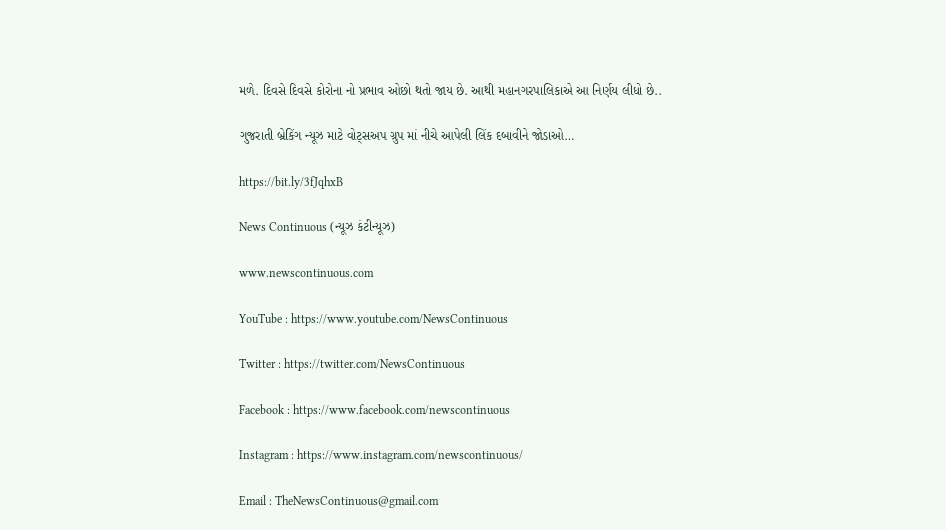મળે. દિવસે દિવસે કોરોના નો પ્રભાવ ઓછો થતો જાય છે. આથી મહાનગરપાલિકાએ આ નિર્ણય લીધો છે..

ગુજરાતી બ્રેકિંગ ન્યૂઝ માટે વોટ્સઅપ ગ્રુપ માં નીચે આપેલી લિંક દબાવીને જોડાઓ…

https://bit.ly/3fJqhxB

News Continuous (ન્યૂઝ કંટીન્યૂઝ)

www.newscontinuous.com

YouTube : https://www.youtube.com/NewsContinuous

Twitter : https://twitter.com/NewsContinuous

Facebook : https://www.facebook.com/newscontinuous

Instagram : https://www.instagram.com/newscontinuous/

Email : TheNewsContinuous@gmail.com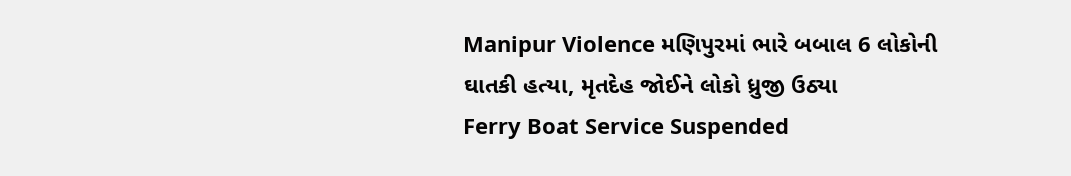Manipur Violence મણિપુરમાં ભારે બબાલ 6 લોકોની ઘાતકી હત્યા, મૃતદેહ જોઈને લોકો ધ્રુજી ઉઠ્યા
Ferry Boat Service Suspended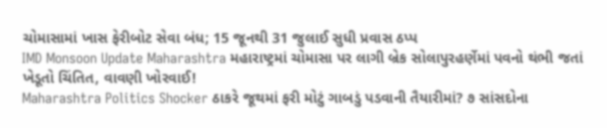ચોમાસામાં ખાસ ફેરીબોટ સેવા બંધ; 15 જૂનથી 31 જુલાઈ સુધી પ્રવાસ ઠપ્પ
IMD Monsoon Update Maharashtra મહારાષ્ટ્રમાં ચોમાસા પર લાગી બ્રેક સોલાપુરહર્ણેમાં પવનો થંભી જતાં ખેડૂતો ચિંતિત, વાવણી ખોરવાઈ!
Maharashtra Politics Shocker ઠાકરે જૂથમાં ફરી મોટું ગાબડું પડવાની તૈયારીમાં? ૭ સાંસદોના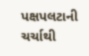પક્ષપલટાની ચર્ચાથી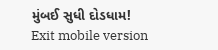મુંબઈ સુધી દોડધામ!
Exit mobile version